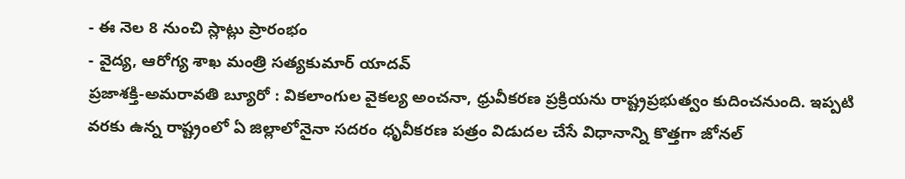- ఈ నెల 8 నుంచి స్లాట్లు ప్రారంభం
- వైద్య, ఆరోగ్య శాఖ మంత్రి సత్యకుమార్ యాదవ్
ప్రజాశక్తి-అమరావతి బ్యూరో : వికలాంగుల వైకల్య అంచనా, ధ్రువీకరణ ప్రక్రియను రాష్ట్రప్రభుత్వం కుదించనుంది. ఇప్పటి వరకు ఉన్న రాష్ట్రంలో ఏ జిల్లాలోనైనా సదరం ధృవీకరణ పత్రం విడుదల చేసే విధానాన్ని కొత్తగా జోనల్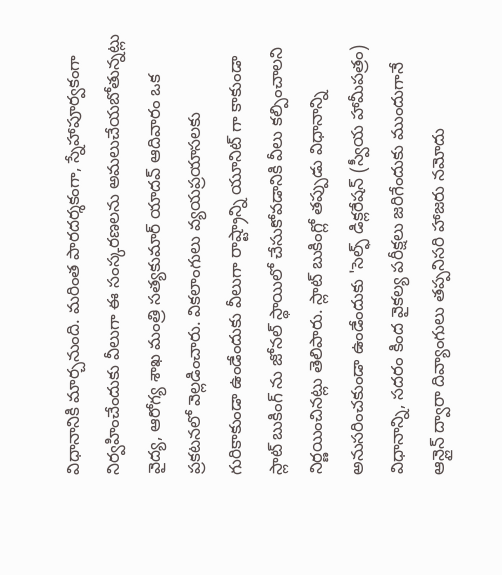విధానానికి మార్చనుంది. మరింత పారదర్శకంగా, స్నేహాపూర్వకంగా నిర్వహించేందుకు వీలుగా ఈ సంస్కరణలను అమలుచేయబోతున్నట్లు వైద్య, ఆరోగ్య శాఖ మంత్రి సత్యకుమార్ యాదవ్ ఆదివారం ఒక ప్రకటనలో వెల్లడించారు. వికలాంగులు వ్యయప్రయాసలకు గురికాకుండా ఉండేందుకు వీలుగా రాష్ట్రాన్ని యూనిట్ గా కాకుండా స్లాట్ బుకింగ్ ను జోనల్ స్థాయిలో చేసుకోవడానికి వీలు కల్పించాలని నిర్ణయించినట్లు తెలిపారు. స్లాట్ బుకింగ్లో తప్పుడు విధానాన్ని అనుసరించకుండా ఉండేందుకు 'సెల్ఫ్ డిక్లరేషన్ (స్వీయ హామీపత్రం) విధానాన్ని, సదరం కింద వైకల్య పరీక్షలు జరిగేందుకు ముందుగానే ఆన్లైన్ ద్వారా దివ్యాంగులు తప్పనిసరి హాజరు నమోదు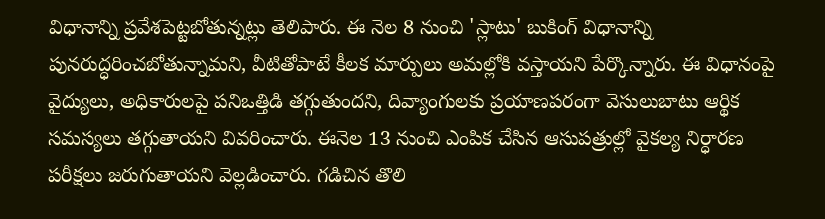విధానాన్ని ప్రవేశపెట్టబోతున్నట్లు తెలిపారు. ఈ నెల 8 నుంచి 'స్లాటు' బుకింగ్ విధానాన్ని పునరుద్ధరించబోతున్నామని, వీటితోపాటే కీలక మార్పులు అమల్లోకి వస్తాయని పేర్కొన్నారు. ఈ విధానంపై వైద్యులు, అధికారులపై పనిఒత్తిడి తగ్గుతుందని, దివ్యాంగులకు ప్రయాణపరంగా వెసులుబాటు ఆర్థిక సమస్యలు తగ్గుతాయని వివరించారు. ఈనెల 13 నుంచి ఎంపిక చేసిన ఆసుపత్రుల్లో వైకల్య నిర్ధారణ పరీక్షలు జరుగుతాయని వెల్లడించారు. గడిచిన తొలి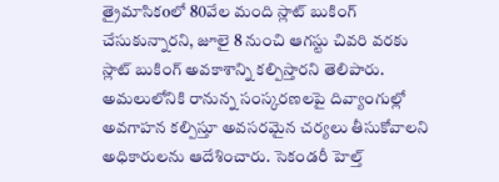త్రైమాసికoలో 80వేల మంది స్లాట్ బుకింగ్ చేసుకున్నారని, జూలై 8 నుంచి ఆగస్టు చివరి వరకు స్లాట్ బుకింగ్ అవకాశాన్ని కల్పిస్తారని తెలిపారు. అమలులోనికి రానున్న సంస్కరణలపై దివ్యాంగుల్లో అవగాహన కల్పిస్తూ అవసరమైన చర్యలు తీసుకోవాలని అధికారులను ఆదేశించారు. సెకండరీ హెల్త్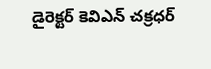డైరెక్టర్ కెవిఎన్ చక్రధర్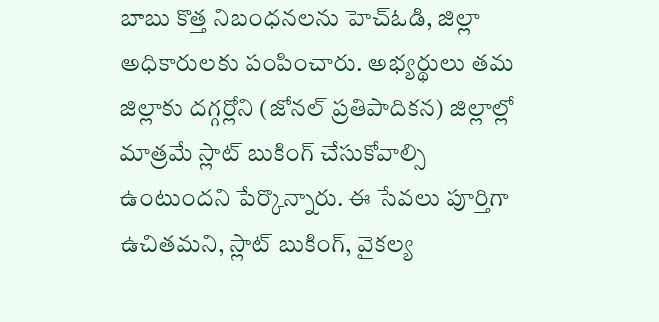బాబు కొత్త నిబంధనలను హెచ్ఓడి, జిల్లా అధికారులకు పంపించారు. అభ్యర్థులు తమ జిల్లాకు దగ్గర్లోని (జోనల్ ప్రతిపాదికన) జిల్లాల్లో మాత్రమే స్లాట్ బుకింగ్ చేసుకోవాల్సి ఉంటుందని పేర్కొన్నారు. ఈ సేవలు పూర్తిగా ఉచితమని, స్లాట్ బుకింగ్, వైకల్య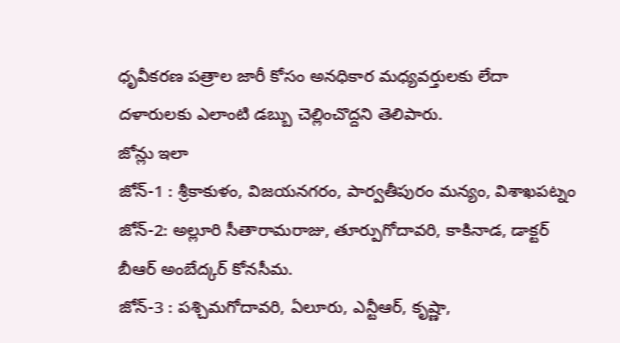ధృవీకరణ పత్రాల జారీ కోసం అనధికార మధ్యవర్తులకు లేదా దళారులకు ఎలాంటి డబ్బు చెల్లించొద్దని తెలిపారు.
జోన్లు ఇలా
జోన్-1 : శ్రీకాకుళం, విజయనగరం, పార్వతీపురం మన్యం, విశాఖపట్నం
జోన్-2: అల్లూరి సీతారామరాజు, తూర్పుగోదావరి, కాకినాడ, డాక్టర్ బీఆర్ అంబేద్కర్ కోనసీమ.
జోన్-3 : పశ్చిమగోదావరి, ఏలూరు, ఎన్టీఆర్, కృష్ణా,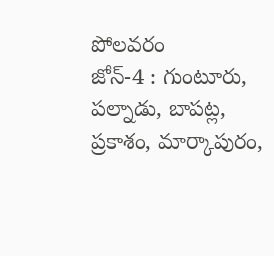పోలవరం
జోన్-4 : గుంటూరు, పల్నాడు, బాపట్ల, ప్రకాశం, మార్కాపురం,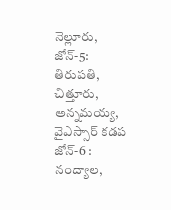నెల్లూరు,
జోన్-5: తిరుపతి, చిత్తూరు, అన్నమయ్య, వైఎస్సార్ కడప
జోన్-6 : నంద్యాల,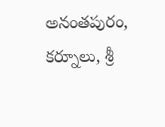అనంతపురం, కర్నూలు, శ్రీ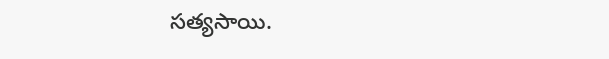సత్యసాయి.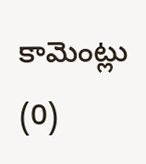కామెంట్లు (0)